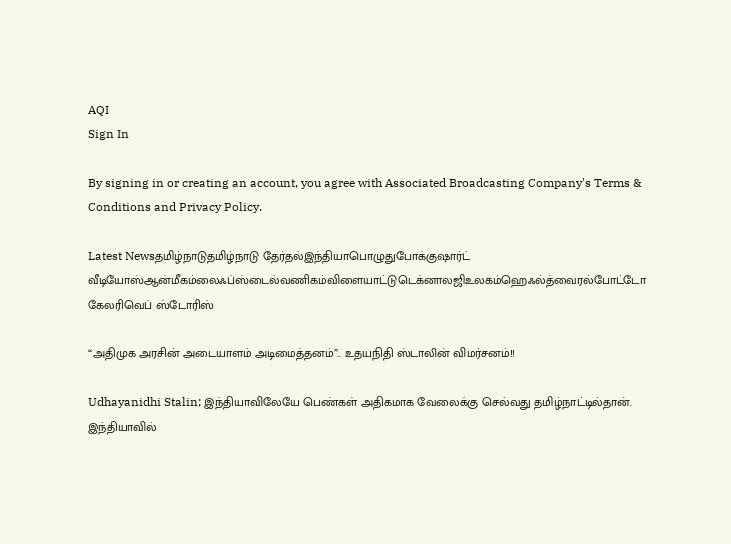AQI
Sign In

By signing in or creating an account, you agree with Associated Broadcasting Company's Terms & Conditions and Privacy Policy.

Latest Newsதமிழ்நாடுதமிழ்நாடு தேர்தல்இந்தியாபொழுதுபோக்குஷார்ட் வீடியோஸ்ஆன்மீகம்லைஃப்ஸ்டைல்வணிகம்விளையாட்டுடெக்னாலஜிஉலகம்ஹெஃல்த்வைரல்போட்டோ கேலரிவெப் ஸ்டோரிஸ்

“அதிமுக அரசின் அடையாளம் அடிமைத்தனம்”.. உதயநிதி ஸ்டாலின் விமர்சனம்!!

Udhayanidhi Stalin; இந்தியாவிலேயே பெண்கள் அதிகமாக வேலைக்கு செல்வது தமிழ்நாட்டில்தான். இந்தியாவில்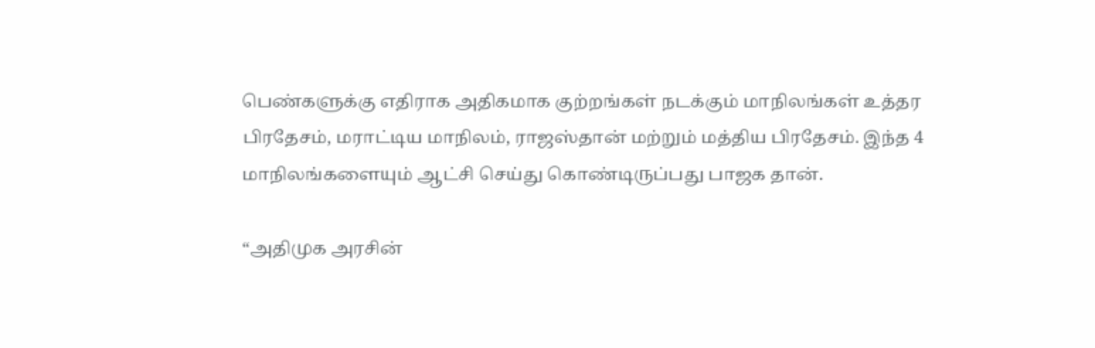பெண்களுக்கு எதிராக அதிகமாக குற்றங்கள் நடக்கும் மாநிலங்கள் உத்தர பிரதேசம், மராட்டிய மாநிலம், ராஜஸ்தான் மற்றும் மத்திய பிரதேசம். இந்த 4 மாநிலங்களையும் ஆட்சி செய்து கொண்டிருப்பது பாஜக தான்.

“அதிமுக அரசின்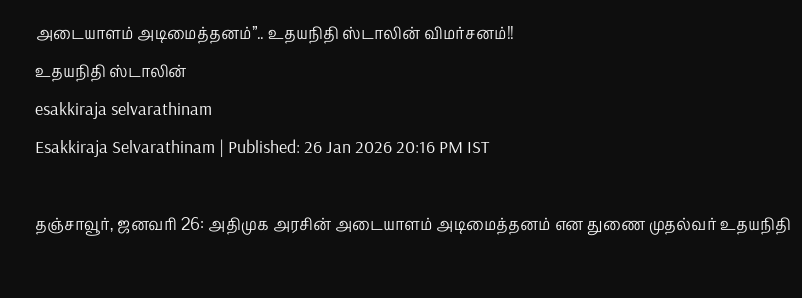அடையாளம் அடிமைத்தனம்”.. உதயநிதி ஸ்டாலின் விமர்சனம்!!
உதயநிதி ஸ்டாலின்
esakkiraja selvarathinam
Esakkiraja Selvarathinam | Published: 26 Jan 2026 20:16 PM IST

தஞ்சாவூர், ஜனவரி 26: அதிமுக அரசின் அடையாளம் அடிமைத்தனம் என துணை முதல்வர் உதயநிதி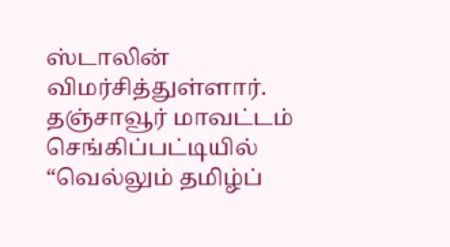ஸ்டாலின் விமர்சித்துள்ளார்.  தஞ்சாவூர் மாவட்டம் செங்கிப்பட்டியில் “வெல்லும் தமிழ்ப்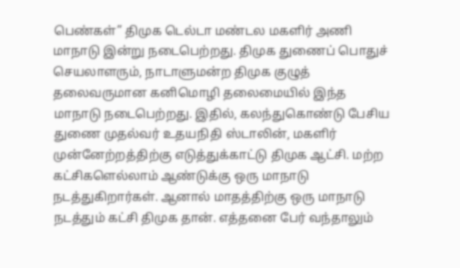பெண்கள்” திமுக டெல்டா மண்டல மகளிர் அணி மாநாடு இன்று நடைபெற்றது. திமுக துணைப் பொதுச் செயலாளரும், நாடாளுமன்ற திமுக குழுத் தலைவருமான கனிமொழி தலைமையில் இந்த மாநாடு நடைபெற்றது. இதில், கலந்துகொண்டு பேசிய துணை முதல்வர் உதயநிதி ஸ்டாலின், மகளிர் முன்னேற்றத்திற்கு எடுத்துக்காட்டு திமுக ஆட்சி. மற்ற கட்சிகளெல்லாம் ஆண்டுக்கு ஒரு மாநாடு நடத்துகிறார்கள். ஆனால் மாதத்திற்கு ஒரு மாநாடு நடத்தும் கட்சி திமுக தான். எத்தனை பேர் வந்தாலும்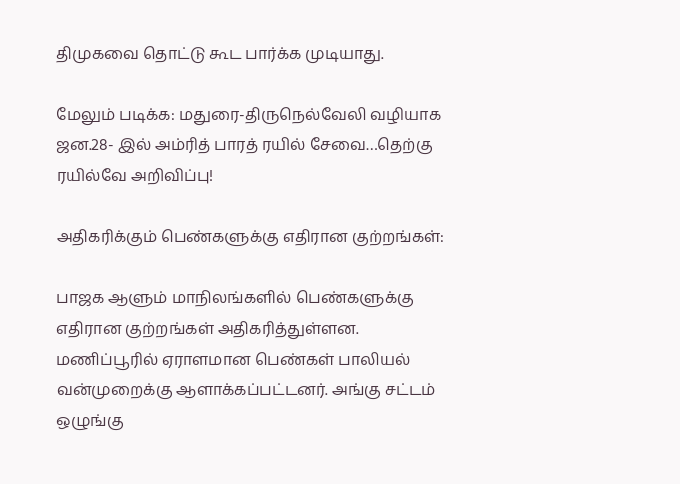திமுகவை தொட்டு கூட பார்க்க முடியாது.

மேலும் படிக்க: மதுரை-திருநெல்வேலி வழியாக ஜன.28- இல் அம்ரித் பாரத் ரயில் சேவை…தெற்கு ரயில்வே அறிவிப்பு!

அதிகரிக்கும் பெண்களுக்கு எதிரான குற்றங்கள்:

பாஜக ஆளும் மாநிலங்களில் பெண்களுக்கு எதிரான குற்றங்கள் அதிகரித்துள்ளன. மணிப்பூரில் ஏராளமான பெண்கள் பாலியல் வன்முறைக்கு ஆளாக்கப்பட்டனர். அங்கு சட்டம் ஒழுங்கு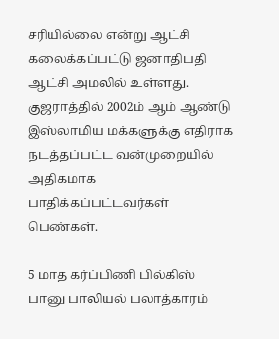சரியில்லை என்று ஆட்சி கலைக்கப்பட்டு ஜனாதிபதி ஆட்சி அமலில் உள்ளது. குஜராத்தில் 2002ம் ஆம் ஆண்டு இஸ்லாமிய மக்களுக்கு எதிராக நடத்தப்பட்ட வன்முறையில் அதிகமாக பாதிக்கப்பட்டவர்கள் பெண்கள்.

5 மாத கர்ப்பிணி பில்கிஸ் பானு பாலியல் பலாத்காரம்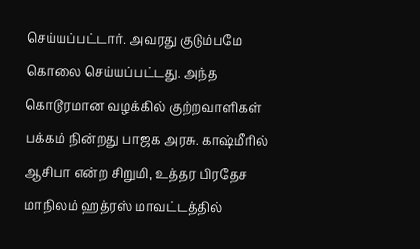செய்யப்பட்டார். அவரது குடும்பமே கொலை செய்யப்பட்டது. அந்த கொடூரமான வழக்கில் குற்றவாளிகள் பக்கம் நின்றது பாஜக அரசு. காஷ்மீரில் ஆசிபா என்ற சிறுமி, உத்தர பிரதேச மாநிலம் ஹத்ரஸ் மாவட்டத்தில்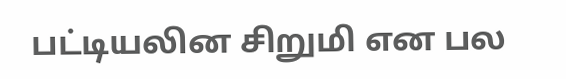பட்டியலின சிறுமி என பல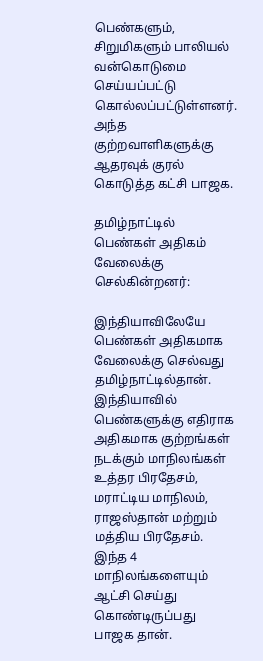பெண்களும், சிறுமிகளும் பாலியல் வன்கொடுமை செய்யப்பட்டு கொல்லப்பட்டுள்ளனர். அந்த குற்றவாளிகளுக்கு ஆதரவுக் குரல் கொடுத்த கட்சி பாஜக.

தமிழ்நாட்டில் பெண்கள் அதிகம் வேலைக்கு செல்கின்றனர்:

இந்தியாவிலேயே பெண்கள் அதிகமாக வேலைக்கு செல்வது தமிழ்நாட்டில்தான். இந்தியாவில் பெண்களுக்கு எதிராக அதிகமாக குற்றங்கள் நடக்கும் மாநிலங்கள் உத்தர பிரதேசம், மராட்டிய மாநிலம், ராஜஸ்தான் மற்றும் மத்திய பிரதேசம். இந்த 4 மாநிலங்களையும் ஆட்சி செய்து கொண்டிருப்பது பாஜக தான்.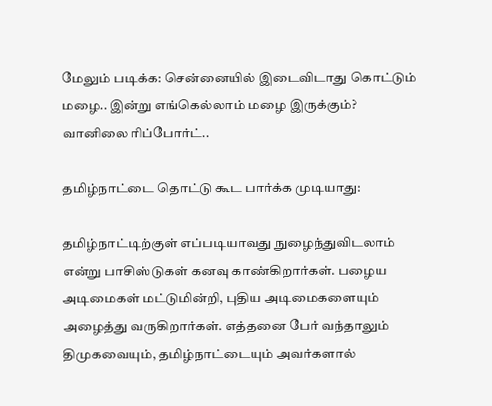மேலும் படிக்க: சென்னையில் இடைவிடாது கொட்டும் மழை.. இன்று எங்கெல்லாம் மழை இருக்கும்? வானிலை ரிப்போர்ட்..

தமிழ்நாட்டை தொட்டு கூட பார்க்க முடியாது:

தமிழ்நாட்டிற்குள் எப்படியாவது நுழைந்துவிடலாம் என்று பாசிஸ்டுகள் கனவு காண்கிறார்கள். பழைய அடிமைகள் மட்டுமின்றி, புதிய அடிமைகளையும் அழைத்து வருகிறார்கள். எத்தனை பேர் வந்தாலும் திமுகவையும், தமிழ்நாட்டையும் அவர்களால்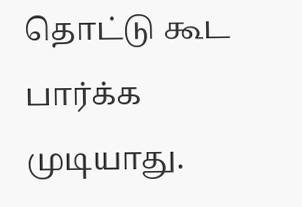தொட்டு கூட பார்க்க முடியாது.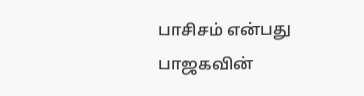பாசிசம் என்பது பாஜகவின்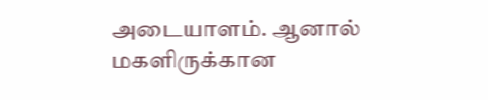அடையாளம். ஆனால் மகளிருக்கான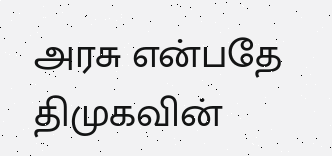அரசு என்பதே திமுகவின்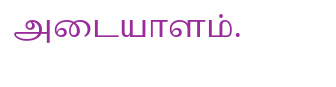அடையாளம்.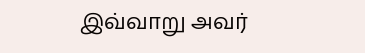இவ்வாறு அவர்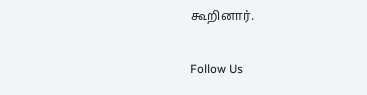கூறினார்.

Follow Us